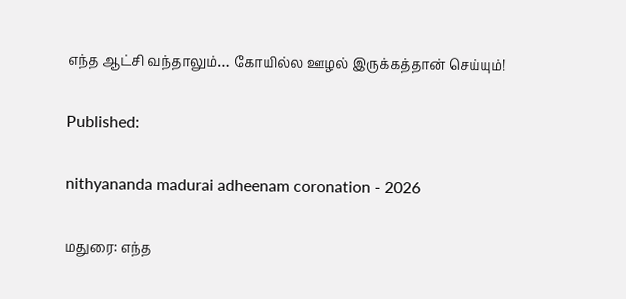எந்த ஆட்சி வந்தாலும்… கோயில்ல ஊழல் இருக்கத்தான் செய்யும்!

Published:

nithyananda madurai adheenam coronation - 2026

மதுரை: எந்த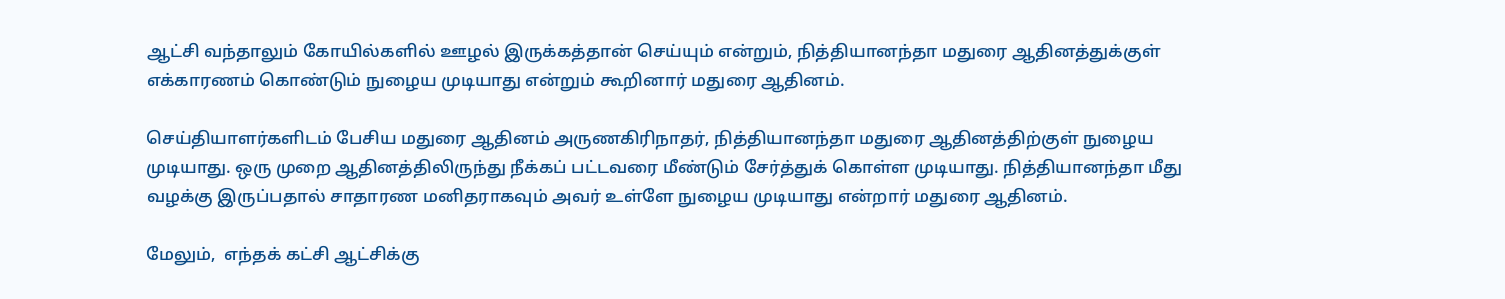ஆட்சி வந்தாலும் கோயில்களில் ஊழல் இருக்கத்தான் செய்யும் என்றும், நித்தியானந்தா மதுரை ஆதினத்துக்குள் எக்காரணம் கொண்டும் நுழைய முடியாது என்றும் கூறினார் மதுரை ஆதினம்.

செய்தியாளர்களிடம் பேசிய மதுரை ஆதினம் அருணகிரிநாதர், நித்தியானந்தா மதுரை ஆதினத்திற்குள் நுழைய முடியாது. ஒரு முறை ஆதினத்திலிருந்து நீக்கப் பட்டவரை மீண்டும் சேர்த்துக் கொள்ள முடியாது. நித்தியானந்தா மீது வழக்கு இருப்பதால் சாதாரண மனிதராகவும் அவர் உள்ளே நுழைய முடியாது என்றார் மதுரை ஆதினம்.

மேலும்,  எந்தக் கட்சி ஆட்சிக்கு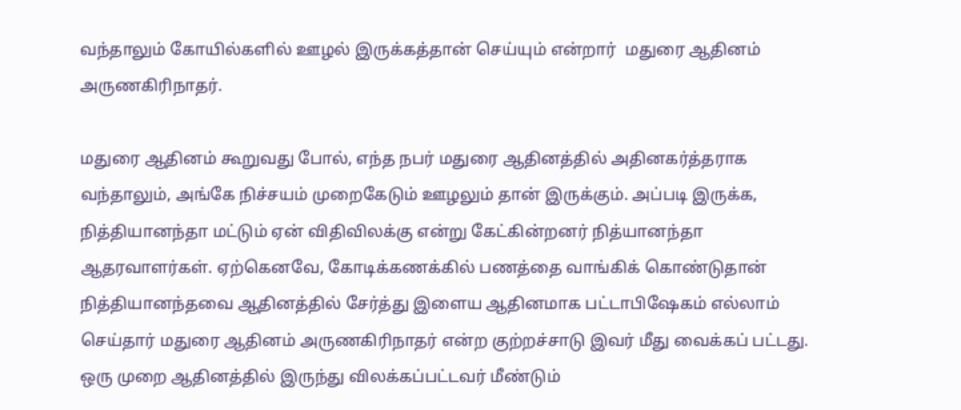வந்தாலும் கோயில்களில் ஊழல் இருக்கத்தான் செய்யும் என்றார்  மதுரை ஆதினம் அருணகிரிநாதர்.

மதுரை ஆதினம் கூறுவது போல், எந்த நபர் மதுரை ஆதினத்தில் அதினகர்த்தராக வந்தாலும், அங்கே நிச்சயம் முறைகேடும் ஊழலும் தான் இருக்கும். அப்படி இருக்க, நித்தியானந்தா மட்டும் ஏன் விதிவிலக்கு என்று கேட்கின்றனர் நித்யானந்தா ஆதரவாளர்கள். ஏற்கெனவே, கோடிக்கணக்கில் பணத்தை வாங்கிக் கொண்டுதான் நித்தியானந்தவை ஆதினத்தில் சேர்த்து இளைய ஆதினமாக பட்டாபிஷேகம் எல்லாம் செய்தார் மதுரை ஆதினம் அருணகிரிநாதர் என்ற குற்றச்சாடு இவர் மீது வைக்கப் பட்டது. ஒரு முறை ஆதினத்தில் இருந்து விலக்கப்பட்டவர் மீண்டும்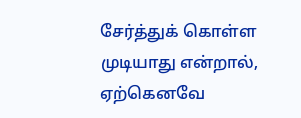சேர்த்துக் கொள்ள முடியாது என்றால், ஏற்கெனவே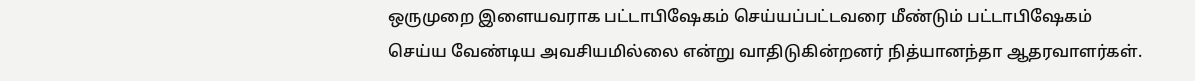ஒருமுறை இளையவராக பட்டாபிஷேகம் செய்யப்பட்டவரை மீண்டும் பட்டாபிஷேகம் செய்ய வேண்டிய அவசியமில்லை என்று வாதிடுகின்றனர் நித்யானந்தா ஆதரவாளர்கள்.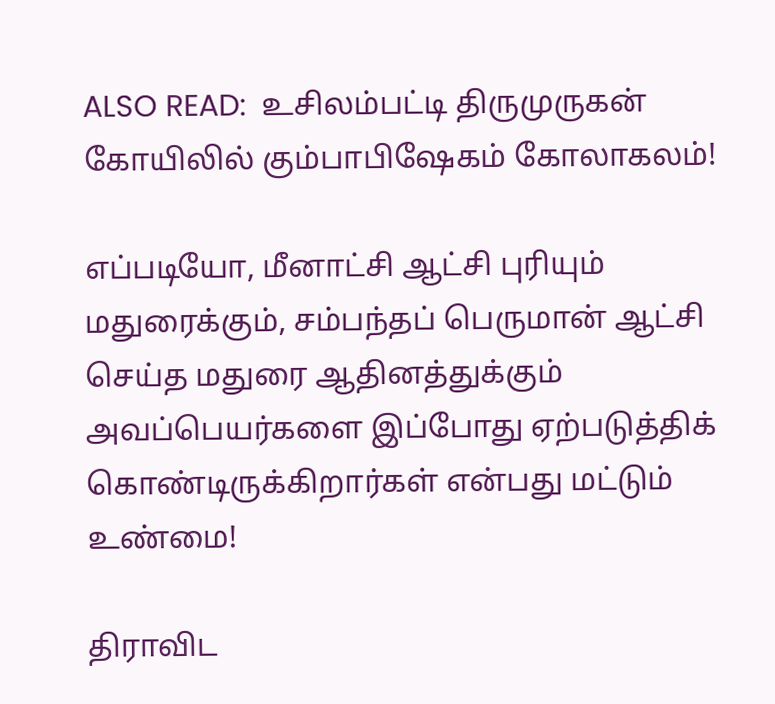ALSO READ:  உசிலம்பட்டி திருமுருகன் கோயிலில் கும்பாபிஷேகம் கோலாகலம்!

எப்படியோ, மீனாட்சி ஆட்சி புரியும் மதுரைக்கும், சம்பந்தப் பெருமான் ஆட்சி செய்த மதுரை ஆதினத்துக்கும் அவப்பெயர்களை இப்போது ஏற்படுத்திக் கொண்டிருக்கிறார்கள் என்பது மட்டும் உண்மை!

திராவிட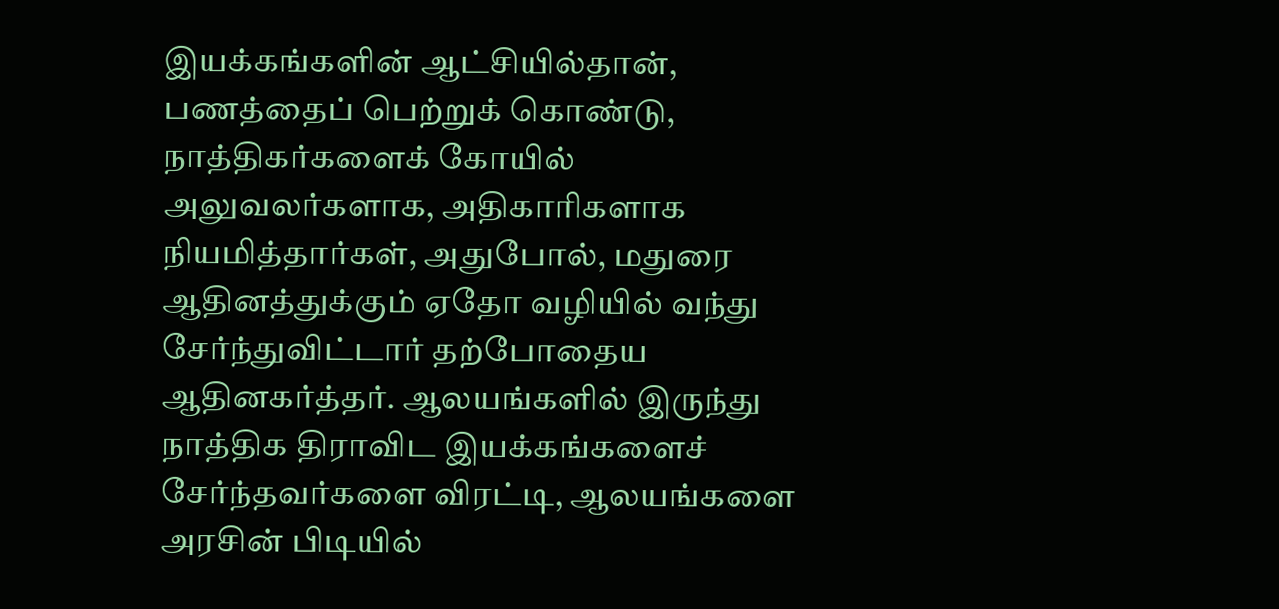இயக்கங்களின் ஆட்சியில்தான், பணத்தைப் பெற்றுக் கொண்டு, நாத்திகர்களைக் கோயில் அலுவலர்களாக, அதிகாரிகளாக நியமித்தார்கள், அதுபோல், மதுரை ஆதினத்துக்கும் ஏதோ வழியில் வந்து சேர்ந்துவிட்டார் தற்போதைய ஆதினகர்த்தர். ஆலயங்களில் இருந்து நாத்திக திராவிட இயக்கங்களைச் சேர்ந்தவர்களை விரட்டி, ஆலயங்களை அரசின் பிடியில்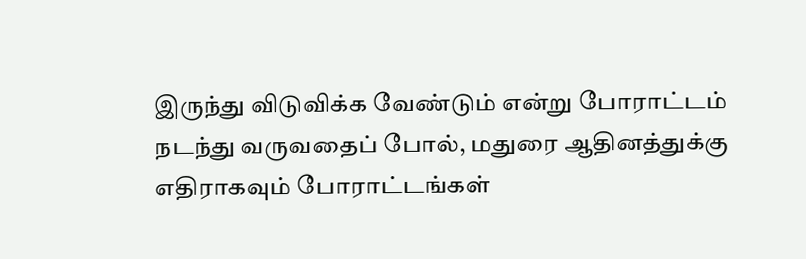இருந்து விடுவிக்க வேண்டும் என்று போராட்டம் நடந்து வருவதைப் போல், மதுரை ஆதினத்துக்கு எதிராகவும் போராட்டங்கள்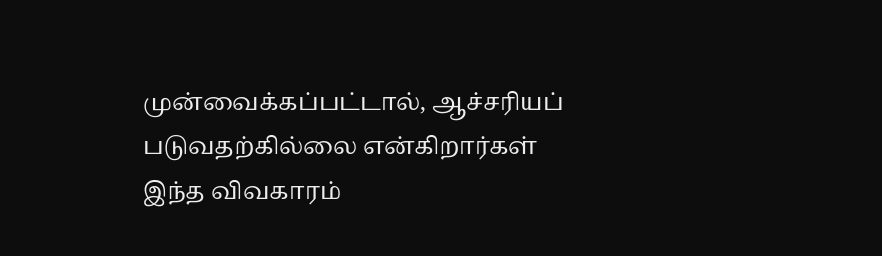முன்வைக்கப்பட்டால், ஆச்சரியப் படுவதற்கில்லை என்கிறார்கள் இந்த விவகாரம்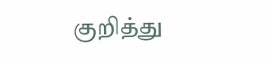குறித்து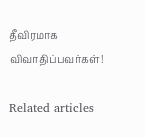தீவிரமாக விவாதிப்பவர்கள்!

Related articles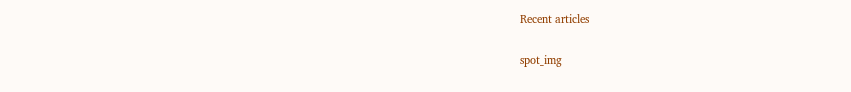Recent articles

spot_img